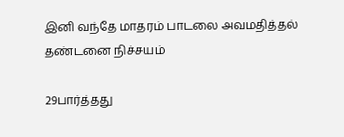இனி வந்தே மாதரம் பாடலை அவமதித்தல் தண்டனை நிச்சயம்

29பார்த்தது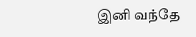இனி வந்தே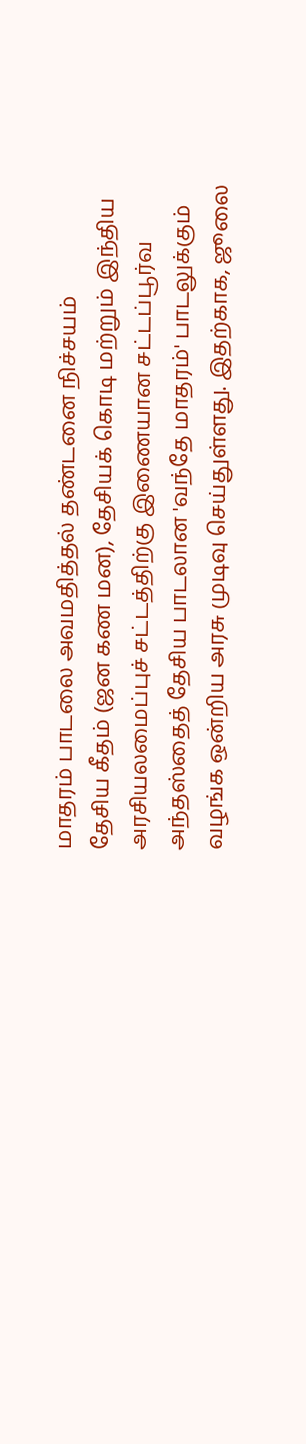மாதரம் பாடலை அவமதித்தல் தண்டனை நிச்சயம்
தேசிய கீதம் (ஜன கண மன), தேசியக் கொடி மற்றும் இந்திய அரசியலமைப்புச் சட்டத்திற்கு இணையான சட்டப்பூர்வ அந்தஸ்தைத் தேசிய பாடலான 'வந்தே மாதரம்' பாடலுக்கும் வழங்க ஒன்றிய அரசு முடிவு செய்துள்ளது. இதற்காக, ஜூலை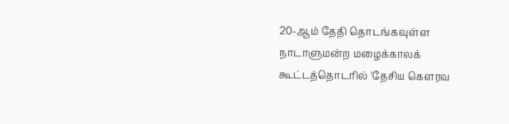20-ஆம் தேதி தொடங்கவுள்ள நாடாளுமன்ற மழைக்காலக் கூட்டத்தொடரில் 'தேசிய கௌரவ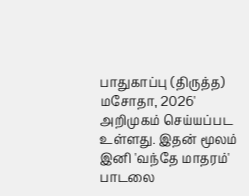பாதுகாப்பு (திருத்த) மசோதா, 2026' அறிமுகம் செய்யப்பட உள்ளது. இதன் மூலம் இனி 'வந்தே மாதரம்' பாடலை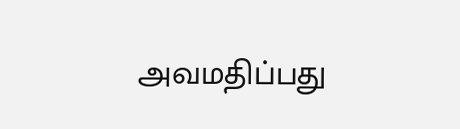அவமதிப்பது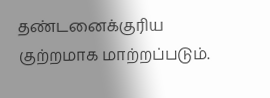தண்டனைக்குரிய குற்றமாக மாற்றப்படும்.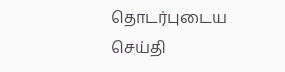தொடர்புடைய செய்தி